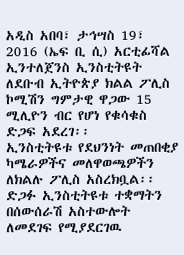አዲስ አበባ፣ ታኅሣስ 19፣ 2016 (ኤፍ ቢ ሲ) አርቲፊሻል ኢንተለጀንስ ኢንስቲትዩት ለደቡብ ኢትዮጵያ ክልል ፖሊስ ኮሚሽን ግምታዊ ዋጋው 15 ሚሊዮን ብር የሆነ የቁሳቁስ ድጋፍ አደረገ፡፡
ኢንስቲትዩቱ የደህንነት መጠበቂያ ካሜራዎችና መለዋወጫዎችን ለክልሉ ፖሊስ አስረክቧል፡፡
ድጋፉ ኢንስቲትዩቱ ተቋማትን በሰውሰራሽ አስተውሎት ለመደገፍ የሚያደርገዉ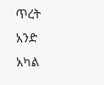ጥረት አንድ አካል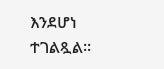እንደሆነ ተገልጿል።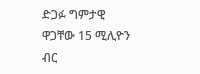ድጋፉ ግምታዊ ዋጋቸው 15 ሚሊዮን ብር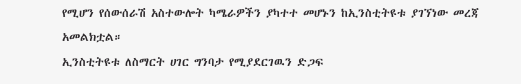የሚሆን የሰውሰራሽ አስተውሎት ካሜራዎችን ያካተተ መሆኑን ከኢንስቲትዩቱ ያገኘነው መረጃ አመልክቷል።
ኢንስቲትዩቱ ለስማርት ሀገር ግንባታ የሚያደርገዉን ድጋፍ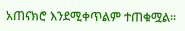አጠናክሮ እንደሚቀጥልም ተጠቁሟል።